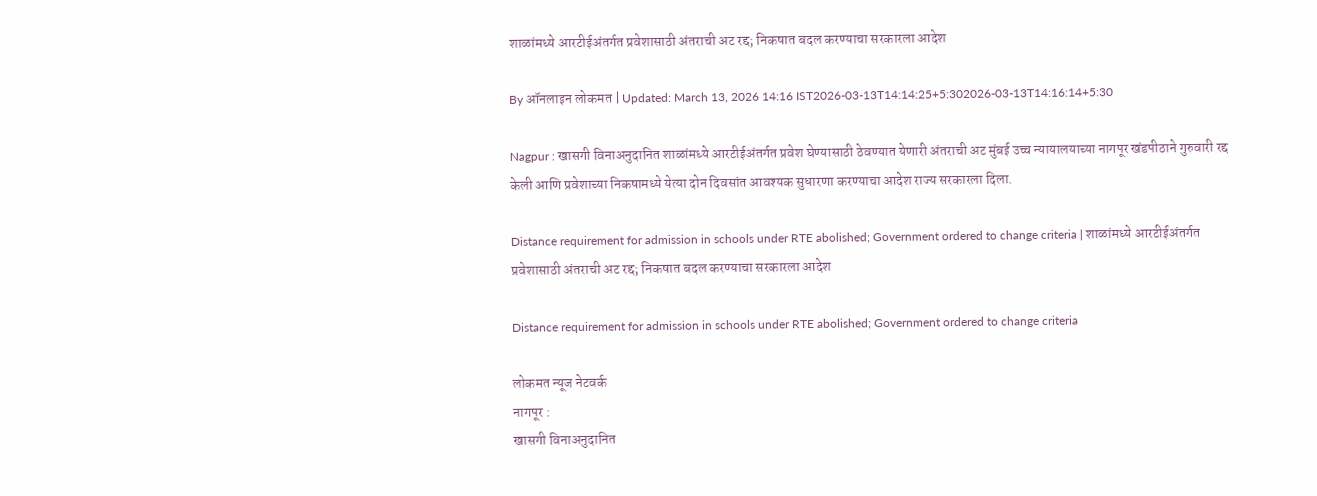शाळांमध्ये आरटीईअंतर्गत प्रवेशासाठी अंतराची अट रद्द; निकषात बदल करण्याचा सरकारला आदेश

By ऑनलाइन लोकमत | Updated: March 13, 2026 14:16 IST2026-03-13T14:14:25+5:302026-03-13T14:16:14+5:30

Nagpur : खासगी विनाअनुदानित शाळांमध्ये आरटीईअंतर्गत प्रवेश घेण्यासाठी ठेवण्यात येणारी अंतराची अट मुंबई उच्च न्यायालयाच्या नागपूर खंडपीठाने गुरुवारी रद्द केली आणि प्रवेशाच्या निकषामध्ये येत्या दोन दिवसांत आवश्यक सुधारणा करण्याचा आदेश राज्य सरकारला दिला.

Distance requirement for admission in schools under RTE abolished; Government ordered to change criteria | शाळांमध्ये आरटीईअंतर्गत प्रवेशासाठी अंतराची अट रद्द; निकषात बदल करण्याचा सरकारला आदेश

Distance requirement for admission in schools under RTE abolished; Government ordered to change criteria

लोकमत न्यूज नेटवर्क
नागपूर :
खासगी विनाअनुदानित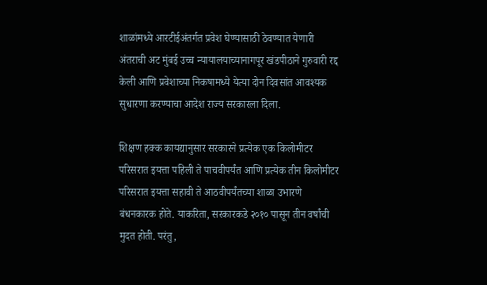शाळांमध्ये आरटीईअंतर्गत प्रवेश घेण्यासाठी ठेवण्यात येणारी अंतराची अट मुंबई उच्च न्यायालयाच्यानागपूर खंडपीठाने गुरुवारी रद्द केली आणि प्रवेशाच्या निकषामध्ये येत्या दोन दिवसांत आवश्यक सुधारणा करण्याचा आदेश राज्य सरकारला दिला.

शिक्षण हक्क कायद्यानुसार सरकारने प्रत्येक एक किलोमीटर परिसरात इयत्ता पहिली ते पाचवीपर्यंत आणि प्रत्येक तीन किलोमीटर परिसरात इयत्ता सहावी ते आठवीपर्यंतच्या शाळा उभारणे बंधनकारक होते. याकरिता, सरकारकडे २०१० पासून तीन वर्षांची मुदत होती. परंतु,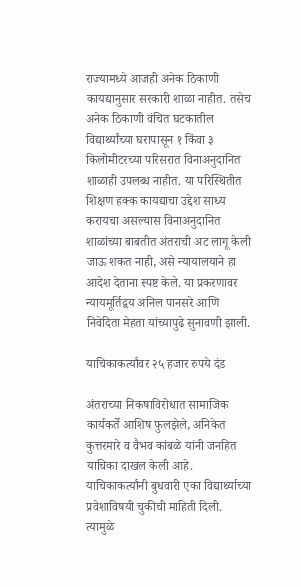राज्यामध्ये आजही अनेक ठिकाणी कायद्यानुसार सरकारी शाळा नाहीत. तसेच अनेक ठिकाणी वंचित घटकातील विद्यार्थ्यांच्या घरापासून १ किंवा ३ किलोमीटरच्या परिसरात विनाअनुदानित शाळाही उपलब्ध नाहीत. या परिस्थितीत शिक्षण हक्क कायद्याचा उद्देश साध्य करायचा असल्यास विनाअनुदानित शाळांच्या बाबतीत अंतराची अट लागू केली जाऊ शकत नाही, असे न्यायालयाने हा आदेश देताना स्पष्ट केले. या प्रकरणावर न्यायमूर्तिद्वय अनिल पानसरे आणि निवेदिता मेहता यांच्यापुढे सुनावणी झाली.

याचिकाकर्त्यांवर २५ हजार रुपये दंड

अंतराच्या निकषाविरोधात सामाजिक कार्यकर्ते आशिष फुलझेले, अनिकेत कुत्तरमारे व वैभव कांबळे यांनी जनहित याचिका दाखल केली आहे. याचिकाकर्त्यांनी बुधवारी एका विद्यार्थ्याच्या प्रवेशाविषयी चुकीची माहिती दिली. त्यामुळे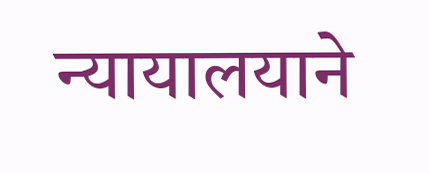न्यायालयाने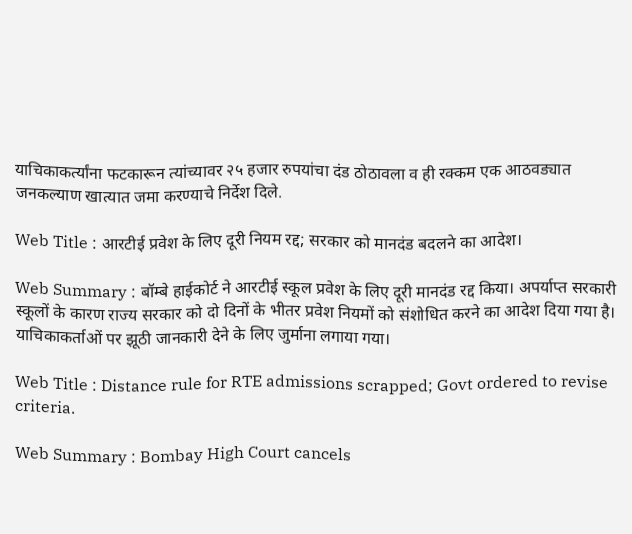याचिकाकर्त्यांना फटकारून त्यांच्यावर २५ हजार रुपयांचा दंड ठोठावला व ही रक्कम एक आठवड्यात जनकल्याण खात्यात जमा करण्याचे निर्देश दिले.

Web Title : आरटीई प्रवेश के लिए दूरी नियम रद्द; सरकार को मानदंड बदलने का आदेश।

Web Summary : बॉम्बे हाईकोर्ट ने आरटीई स्कूल प्रवेश के लिए दूरी मानदंड रद्द किया। अपर्याप्त सरकारी स्कूलों के कारण राज्य सरकार को दो दिनों के भीतर प्रवेश नियमों को संशोधित करने का आदेश दिया गया है। याचिकाकर्ताओं पर झूठी जानकारी देने के लिए जुर्माना लगाया गया।

Web Title : Distance rule for RTE admissions scrapped; Govt ordered to revise criteria.

Web Summary : Bombay High Court cancels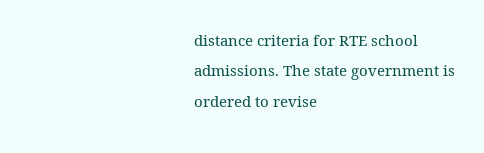distance criteria for RTE school admissions. The state government is ordered to revise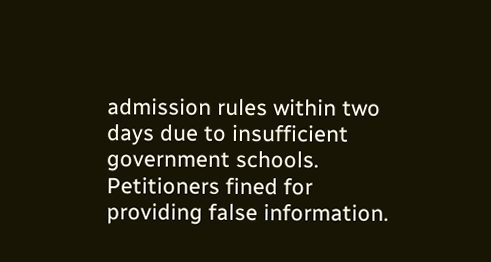admission rules within two days due to insufficient government schools. Petitioners fined for providing false information.